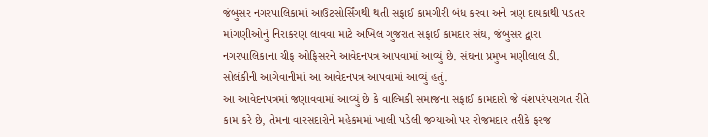જંબુસર નગરપાલિકામાં આઉટસોર્સિંગથી થતી સફાઈ કામગીરી બંધ કરવા અને ત્રણ દાયકાથી પડતર માંગણીઓનું નિરાકરણ લાવવા માટે અખિલ ગુજરાત સફાઈ કામદાર સંઘ, જંબુસર દ્વારા નગરપાલિકાના ચીફ ઓફિસરને આવેદનપત્ર આપવામાં આવ્યું છે. સંઘના પ્રમુખ મણીલાલ ડી. સોલંકીની આગેવાનીમાં આ આવેદનપત્ર આપવામાં આવ્યું હતું.
આ આવેદનપત્રમાં જણાવવામાં આવ્યું છે કે વાલ્મિકી સમાજના સફાઈ કામદારો જે વંશપરંપરાગત રીતે કામ કરે છે, તેમના વારસદારોને મહેકમમાં ખાલી પડેલી જગ્યાઓ પર રોજમદાર તરીકે ફરજ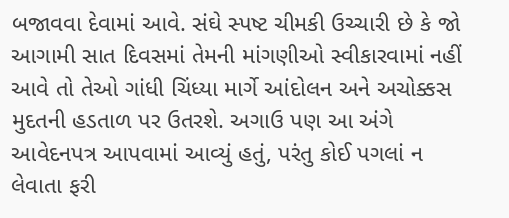બજાવવા દેવામાં આવે. સંઘે સ્પષ્ટ ચીમકી ઉચ્ચારી છે કે જો આગામી સાત દિવસમાં તેમની માંગણીઓ સ્વીકારવામાં નહીં આવે તો તેઓ ગાંધી ચિંધ્યા માર્ગે આંદોલન અને અચોક્કસ મુદતની હડતાળ પર ઉતરશે. અગાઉ પણ આ અંગે આવેદનપત્ર આપવામાં આવ્યું હતું, પરંતુ કોઈ પગલાં ન લેવાતા ફરી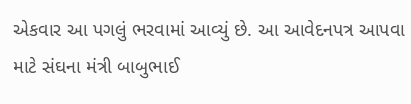એકવાર આ પગલું ભરવામાં આવ્યું છે. આ આવેદનપત્ર આપવા માટે સંઘના મંત્રી બાબુભાઈ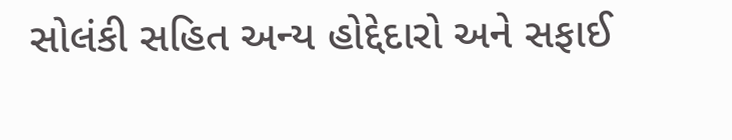સોલંકી સહિત અન્ય હોદ્દેદારો અને સફાઈ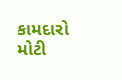કામદારો મોટી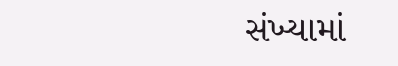સંખ્યામાં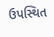ઉપસ્થિત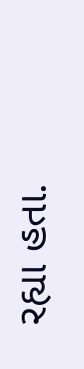રહ્યા હતા.